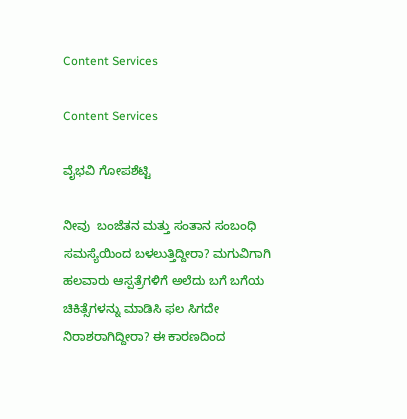Content Services

Content Services

ವೈಭವಿ ಗೋಪಶೆಟ್ಟಿ

ನೀವು  ಬಂಜೆತನ ಮತ್ತು ಸಂತಾನ ಸಂಬಂಧಿ ಸಮಸ್ಯೆಯಿಂದ ಬಳಲುತ್ತಿದ್ದೀರಾ? ಮಗುವಿಗಾಗಿ ಹಲವಾರು ಆಸ್ಪತ್ರೆಗಳಿಗೆ ಅಲೆದು ಬಗೆ ಬಗೆಯ ಚಿಕಿತ್ಸೆಗಳನ್ನು ಮಾಡಿಸಿ ಫಲ ಸಿಗದೇ ನಿರಾಶರಾಗಿದ್ದೀರಾ? ಈ ಕಾರಣದಿಂದ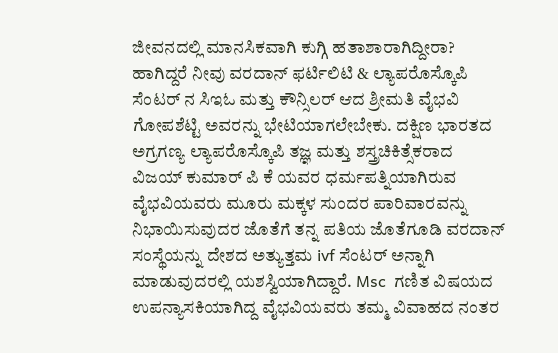ಜೀವನದಲ್ಲಿ ಮಾನಸಿಕವಾಗಿ ಕುಗ್ಗಿ ಹತಾಶಾರಾಗಿದ್ದೀರಾ? ಹಾಗಿದ್ದರೆ ನೀವು ವರದಾನ್ ಫರ್ಟಿಲಿಟಿ & ಲ್ಯಾಪರೊಸ್ಕೊಪಿ ಸೆಂಟರ್ ನ ಸಿಇಓ ಮತ್ತು ಕೌನ್ಸಿಲರ್ ಆದ ಶ್ರೀಮತಿ ವೈಭವಿ ಗೋಪಶೆಟ್ಟಿ ಅವರನ್ನು ಭೇಟಿಯಾಗಲೇಬೇಕು. ದಕ್ಷಿಣ ಭಾರತದ ಅಗ್ರಗಣ್ಯ ಲ್ಯಾಪರೊಸ್ಕೊಪಿ ತಜ್ಞ ಮತ್ತು ಶಸ್ತ್ರಚಿಕಿತ್ಸೆಕರಾದ ವಿಜಯ್ ಕುಮಾರ್ ಪಿ ಕೆ ಯವರ ಧರ್ಮಪತ್ನಿಯಾಗಿರುವ ವೈಭವಿಯವರು ಮೂರು ಮಕ್ಕಳ ಸುಂದರ ಪಾರಿವಾರವನ್ನು ನಿಭಾಯಿಸುವುದರ ಜೊತೆಗೆ ತನ್ನ ಪತಿಯ ಜೊತೆಗೂಡಿ ವರದಾನ್ ಸಂಸ್ಥೆಯನ್ನು ದೇಶದ ಅತ್ಯುತ್ತಮ ivf ಸೆಂಟರ್ ಅನ್ನಾಗಿ ಮಾಡುವುದರಲ್ಲಿ ಯಶಸ್ವಿಯಾಗಿದ್ದಾರೆ. Msc  ಗಣಿತ ವಿಷಯದ ಉಪನ್ಯಾಸಕಿಯಾಗಿದ್ದ ವೈಭವಿಯವರು ತಮ್ಮ ವಿವಾಹದ ನಂತರ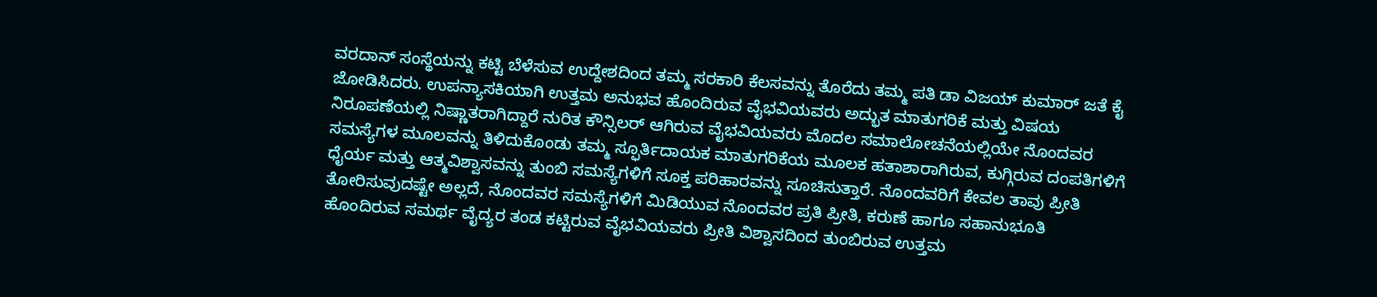ವರದಾನ್ ಸಂಸ್ಥೆಯನ್ನು ಕಟ್ಟಿ ಬೆಳೆಸುವ ಉದ್ದೇಶದಿಂದ ತಮ್ಮ ಸರಕಾರಿ ಕೆಲಸವನ್ನು ತೊರೆದು ತಮ್ಮ ಪತಿ ಡಾ ವಿಜಯ್ ಕುಮಾರ್ ಜತೆ ಕೈ ಜೋಡಿಸಿದರು. ಉಪನ್ಯಾಸಕಿಯಾಗಿ ಉತ್ತಮ ಅನುಭವ ಹೊಂದಿರುವ ವೈಭವಿಯವರು ಅದ್ಭುತ ಮಾತುಗರಿಕೆ ಮತ್ತು ವಿಷಯ ನಿರೂಪಣೆಯಲ್ಲಿ ನಿಷ್ಣಾತರಾಗಿದ್ದಾರೆ ನುರಿತ ಕೌನ್ಸಿಲರ್ ಆಗಿರುವ ವೈಭವಿಯವರು ಮೊದಲ ಸಮಾಲೋಚನೆಯಲ್ಲಿಯೇ ನೊಂದವರ ಸಮಸ್ಯೆಗಳ ಮೂಲವನ್ನು ತಿಳಿದುಕೊಂಡು ತಮ್ಮ ಸ್ಫೂರ್ತಿದಾಯಕ ಮಾತುಗರಿಕೆಯ ಮೂಲಕ ಹತಾಶಾರಾಗಿರುವ, ಕುಗ್ಗಿರುವ ದಂಪತಿಗಳಿಗೆ ಧೈರ್ಯ ಮತ್ತು ಆತ್ಮವಿಶ್ವಾಸವನ್ನು ತುಂಬಿ ಸಮಸ್ಯೆಗಳಿಗೆ ಸೂಕ್ತ ಪರಿಹಾರವನ್ನು ಸೂಚಿಸುತ್ತಾರೆ. ನೊಂದವರಿಗೆ ಕೇವಲ ತಾವು ಪ್ರೀತಿ ತೋರಿಸುವುದಷ್ಟೇ ಅಲ್ಲದೆ, ನೊಂದವರ ಸಮಸ್ಯೆಗಳಿಗೆ ಮಿಡಿಯುವ ನೊಂದವರ ಪ್ರತಿ ಪ್ರೀತಿ, ಕರುಣೆ ಹಾಗೂ ಸಹಾನುಭೂತಿ ಹೊಂದಿರುವ ಸಮರ್ಥ ವೈದ್ಯರ ತಂಡ ಕಟ್ಟಿರುವ ವೈಭವಿಯವರು ಪ್ರೀತಿ ವಿಶ್ವಾಸದಿಂದ ತುಂಬಿರುವ ಉತ್ತಮ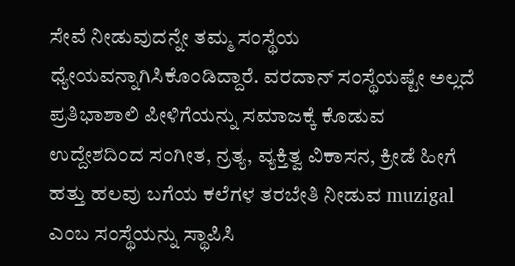ಸೇವೆ ನೀಡುವುದನ್ನೇ ತಮ್ಮ ಸಂಸ್ಥೆಯ ಧ್ಯೇಯವನ್ನಾಗಿಸಿಕೊಂಡಿದ್ದಾರೆ. ವರದಾನ್ ಸಂಸ್ಥೆಯಷ್ಟೇ ಅಲ್ಲದೆ ಪ್ರತಿಭಾಶಾಲಿ ಪೀಳಿಗೆಯನ್ನು ಸಮಾಜಕ್ಕೆ ಕೊಡುವ ಉದ್ದೇಶದಿಂದ ಸಂಗೀತ, ನ್ರತ್ಯ, ವ್ಯಕ್ತಿತ್ವ ವಿಕಾಸನ, ಕ್ರೀಡೆ ಹೀಗೆ ಹತ್ತು ಹಲವು ಬಗೆಯ ಕಲೆಗಳ ತರಬೇತಿ ನೀಡುವ muzigal ಎಂಬ ಸಂಸ್ಥೆಯನ್ನು ಸ್ಥಾಪಿಸಿ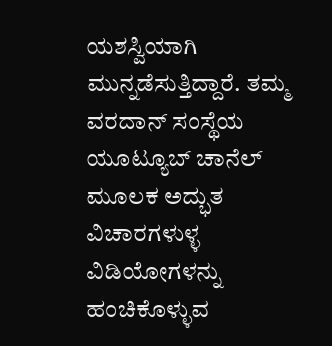ಯಶಸ್ವಿಯಾಗಿ ಮುನ್ನಡೆಸುತ್ತಿದ್ದಾರೆ. ತಮ್ಮ ವರದಾನ್ ಸಂಸ್ಥೆಯ ಯೂಟ್ಯೂಬ್ ಚಾನೆಲ್ ಮೂಲಕ ಅದ್ಭುತ ವಿಚಾರಗಳುಳ್ಳ ವಿಡಿಯೋಗಳನ್ನು ಹಂಚಿಕೊಳ್ಳುವ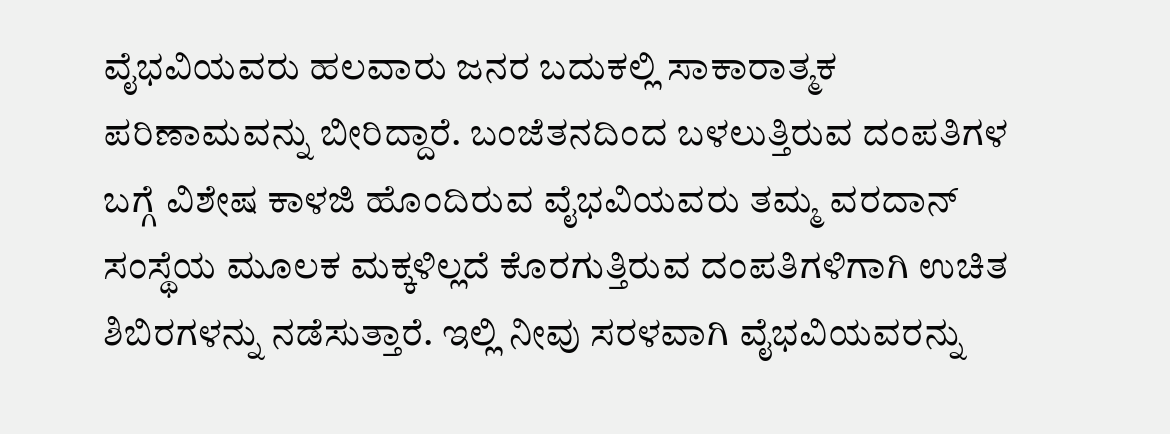ವೈಭವಿಯವರು ಹಲವಾರು ಜನರ ಬದುಕಲ್ಲಿ ಸಾಕಾರಾತ್ಮಕ ಪರಿಣಾಮವನ್ನು ಬೀರಿದ್ದಾರೆ. ಬಂಜೆತನದಿಂದ ಬಳಲುತ್ತಿರುವ ದಂಪತಿಗಳ ಬಗ್ಗೆ ವಿಶೇಷ ಕಾಳಜಿ ಹೊಂದಿರುವ ವೈಭವಿಯವರು ತಮ್ಮ ವರದಾನ್ ಸಂಸ್ಥೆಯ ಮೂಲಕ ಮಕ್ಕಳಿಲ್ಲದೆ ಕೊರಗುತ್ತಿರುವ ದಂಪತಿಗಳಿಗಾಗಿ ಉಚಿತ ಶಿಬಿರಗಳನ್ನು ನಡೆಸುತ್ತಾರೆ. ಇಲ್ಲಿ ನೀವು ಸರಳವಾಗಿ ವೈಭವಿಯವರನ್ನು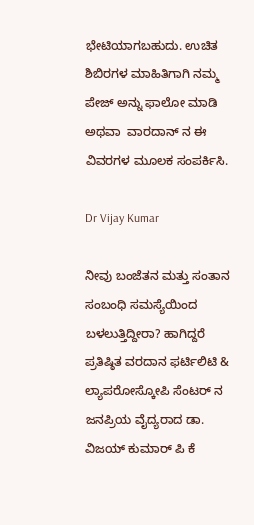ಭೇಟಿಯಾಗಬಹುದು. ಉಚಿತ ಶಿಬಿರಗಳ ಮಾಹಿತಿಗಾಗಿ ನಮ್ಮ ಪೇಜ್ ಅನ್ನು ಫಾಲೋ ಮಾಡಿ ಅಥವಾ  ವಾರದಾನ್ ನ ಈ ವಿವರಗಳ ಮೂಲಕ ಸಂಪರ್ಕಿಸಿ.

Dr Vijay Kumar

ನೀವು ಬಂಜೆತನ ಮತ್ತು ಸಂತಾನ ಸಂಬಂಧಿ ಸಮಸ್ಯೆಯಿಂದ ಬಳಲುತ್ತಿದ್ದೀರಾ? ಹಾಗಿದ್ದರೆ ಪ್ರತಿಷ್ಠಿತ ವರದಾನ ಫರ್ಟಿಲಿಟಿ & ಲ್ಯಾಪರೋಸ್ಕೋಪಿ ಸೆಂಟರ್ ನ ಜನಪ್ರಿಯ ವೈದ್ಯರಾದ ಡಾ. ವಿಜಯ್ ಕುಮಾರ್ ಪಿ ಕೆ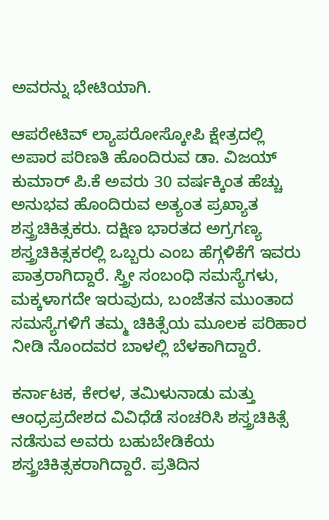ಅವರನ್ನು ಭೇಟಿಯಾಗಿ.

ಆಪರೇಟಿವ್ ಲ್ಯಾಪರೋಸ್ಕೋಪಿ ಕ್ಷೇತ್ರದಲ್ಲಿ ಅಪಾರ ಪರಿಣತಿ ಹೊಂದಿರುವ ಡಾ. ವಿಜಯ್ ಕುಮಾರ್ ಪಿ.ಕೆ ಅವರು 30 ವರ್ಷಕ್ಕಿಂತ ಹೆಚ್ಚು ಅನುಭವ ಹೊಂದಿರುವ ಅತ್ಯಂತ ಪ್ರಖ್ಯಾತ ಶಸ್ತ್ರಚಿಕಿತ್ಸಕರು. ದಕ್ಷಿಣ ಭಾರತದ ಅಗ್ರಗಣ್ಯ ಶಸ್ತ್ರಚಿಕಿತ್ಸಕರಲ್ಲಿ ಒಬ್ಬರು ಎಂಬ ಹೆಗ್ಗಳಿಕೆಗೆ ಇವರು ಪಾತ್ರರಾಗಿದ್ದಾರೆ. ಸ್ತ್ರೀ ಸಂಬಂಧಿ ಸಮಸ್ಯೆಗಳು, ಮಕ್ಕಳಾಗದೇ ಇರುವುದು, ಬಂಜೆತನ ಮುಂತಾದ ಸಮಸ್ಯೆಗಳಿಗೆ ತಮ್ಮ ಚಿಕಿತ್ಸೆಯ ಮೂಲಕ ಪರಿಹಾರ ನೀಡಿ ನೊಂದವರ ಬಾಳಲ್ಲಿ ಬೆಳಕಾಗಿದ್ದಾರೆ.

ಕರ್ನಾಟಕ, ಕೇರಳ, ತಮಿಳುನಾಡು ಮತ್ತು ಆಂಧ್ರಪ್ರದೇಶದ ವಿವಿಧೆಡೆ ಸಂಚರಿಸಿ ಶಸ್ತ್ರಚಿಕಿತ್ಸೆ ನಡೆಸುವ ಅವರು ಬಹುಬೇಡಿಕೆಯ ಶಸ್ತ್ರಚಿಕಿತ್ಸಕರಾಗಿದ್ದಾರೆ. ಪ್ರತಿದಿನ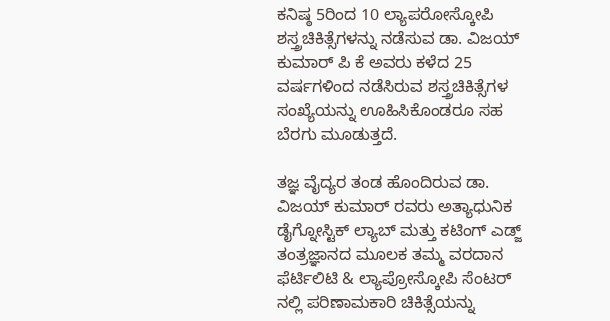ಕನಿಷ್ಠ 5ರಿಂದ 10 ಲ್ಯಾಪರೋಸ್ಕೋಪಿ ಶಸ್ತ್ರಚಿಕಿತ್ಸೆಗಳನ್ನು ನಡೆಸುವ ಡಾ. ವಿಜಯ್ ಕುಮಾರ್ ಪಿ ಕೆ ಅವರು ಕಳೆದ 25 ವರ್ಷಗಳಿಂದ ನಡೆಸಿರುವ ಶಸ್ತ್ರಚಿಕಿತ್ಸೆಗಳ ಸಂಖ್ಯೆಯನ್ನು ಊಹಿಸಿಕೊಂಡರೂ ಸಹ ಬೆರಗು ಮೂಡುತ್ತದೆ.

ತಜ್ಞ ವೈದ್ಯರ ತಂಡ ಹೊಂದಿರುವ ಡಾ. ವಿಜಯ್ ಕುಮಾರ್ ರವರು ಅತ್ಯಾಧುನಿಕ ಡೈಗ್ನೋಸ್ಟಿಕ್ ಲ್ಯಾಬ್ ಮತ್ತು ಕಟಿಂಗ್ ಎಡ್ಜ್ ತಂತ್ರಜ್ಞಾನದ ಮೂಲಕ ತಮ್ಮ ವರದಾನ ಫೆರ್ಟಿಲಿಟಿ & ಲ್ಯಾಪ್ರೋಸ್ಕೋಪಿ ಸೆಂಟರ್ ನಲ್ಲಿ ಪರಿಣಾಮಕಾರಿ ಚಿಕಿತ್ಸೆಯನ್ನು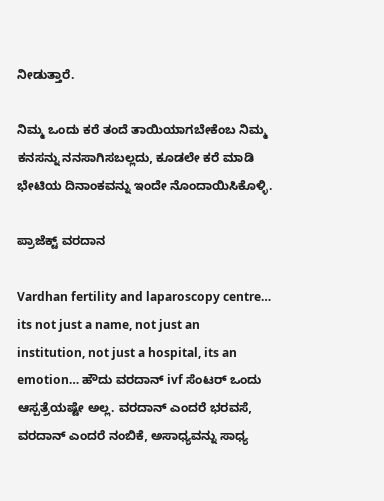ನೀಡುತ್ತಾರೆ.

ನಿಮ್ಮ ಒಂದು ಕರೆ ತಂದೆ ತಾಯಿಯಾಗಬೇಕೆಂಬ ನಿಮ್ಮ ಕನಸನ್ನು ನನಸಾಗಿಸಬಲ್ಲದು, ಕೂಡಲೇ ಕರೆ ಮಾಡಿ ಭೇಟಿಯ ದಿನಾಂಕವನ್ನು ಇಂದೇ ನೊಂದಾಯಿಸಿಕೊಳ್ಳಿ.

ಪ್ರಾಜೆಕ್ಟ್ ವರದಾನ

Vardhan fertility and laparoscopy centre… its not just a name, not just an institution, not just a hospital, its an emotion… ಹೌದು ವರದಾನ್ ivf ಸೆಂಟರ್ ಒಂದು ಆಸ್ಪತ್ರೆಯಷ್ಟೇ ಅಲ್ಲ. ವರದಾನ್ ಎಂದರೆ ಭರವಸೆ, ವರದಾನ್ ಎಂದರೆ ನಂಬಿಕೆ, ಅಸಾಧ್ಯವನ್ನು ಸಾಧ್ಯ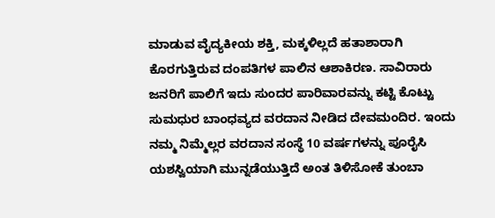ಮಾಡುವ ವೈದ್ಯಕೀಯ ಶಕ್ತಿ, ಮಕ್ಕಳಿಲ್ಲದೆ ಹತಾಶಾರಾಗಿ ಕೊರಗುತ್ತಿರುವ ದಂಪತಿಗಳ ಪಾಲಿನ ಆಶಾಕಿರಣ. ಸಾವಿರಾರು ಜನರಿಗೆ ಪಾಲಿಗೆ ಇದು ಸುಂದರ ಪಾರಿವಾರವನ್ನು ಕಟ್ಟಿ ಕೊಟ್ಟು ಸುಮಧುರ ಬಾಂಧವ್ಯದ ವರದಾನ ನೀಡಿದ ದೇವಮಂದಿರ. ಇಂದು ನಮ್ಮ ನಿಮ್ಮೆಲ್ಲರ ವರದಾನ ಸಂಸ್ಥೆ 10 ವರ್ಷಗಳನ್ನು ಪೂರೈಸಿ ಯಶಸ್ವಿಯಾಗಿ ಮುನ್ನಡೆಯುತ್ತಿದೆ ಅಂತ ತಿಳಿಸೋಕೆ ತುಂಬಾ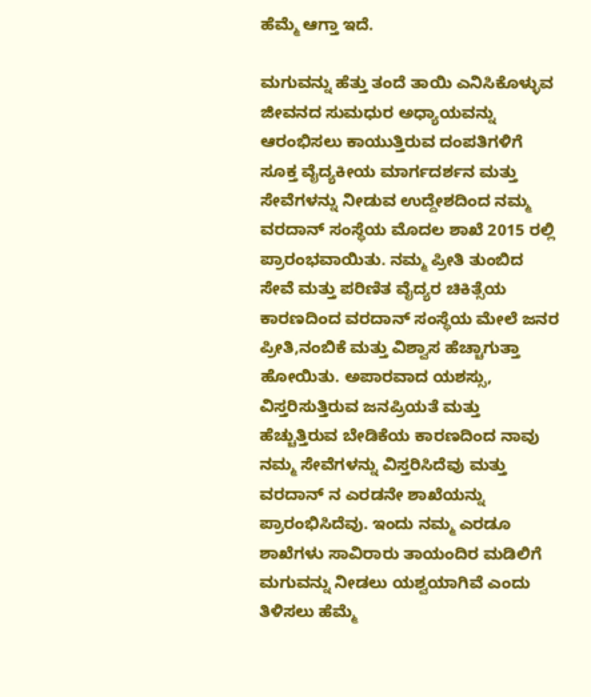ಹೆಮ್ಮೆ ಆಗ್ತಾ ಇದೆ.

ಮಗುವನ್ನು ಹೆತ್ತು ತಂದೆ ತಾಯಿ ಎನಿಸಿಕೊಳ್ಳುವ ಜೀವನದ ಸುಮಧುರ ಅಧ್ಯಾಯವನ್ನು ಆರಂಭಿಸಲು ಕಾಯುತ್ತಿರುವ ದಂಪತಿಗಳಿಗೆ ಸೂಕ್ತ ವೈದ್ಯಕೀಯ ಮಾರ್ಗದರ್ಶನ ಮತ್ತು ಸೇವೆಗಳನ್ನು ನೀಡುವ ಉದ್ದೇಶದಿಂದ ನಮ್ಮ ವರದಾನ್ ಸಂಸ್ಥೆಯ ಮೊದಲ ಶಾಖೆ 2015 ರಲ್ಲಿ ಪ್ರಾರಂಭವಾಯಿತು. ನಮ್ಮ ಪ್ರೀತಿ ತುಂಬಿದ ಸೇವೆ ಮತ್ತು ಪರಿಣಿತ ವೈದ್ಯರ ಚಿಕಿತ್ಸೆಯ ಕಾರಣದಿಂದ ವರದಾನ್ ಸಂಸ್ಥೆಯ ಮೇಲೆ ಜನರ ಪ್ರೀತಿ,ನಂಬಿಕೆ ಮತ್ತು ವಿಶ್ವಾಸ ಹೆಚ್ಚಾಗುತ್ತಾ ಹೋಯಿತು. ಅಪಾರವಾದ ಯಶಸ್ಸು, ವಿಸ್ತರಿಸುತ್ತಿರುವ ಜನಪ್ರಿಯತೆ ಮತ್ತು ಹೆಚ್ಚುತ್ತಿರುವ ಬೇಡಿಕೆಯ ಕಾರಣದಿಂದ ನಾವು ನಮ್ಮ ಸೇವೆಗಳನ್ನು ವಿಸ್ತರಿಸಿದೆವು ಮತ್ತು ವರದಾನ್ ನ ಎರಡನೇ ಶಾಖೆಯನ್ನು ಪ್ರಾರಂಭಿಸಿದೆವು. ಇಂದು ನಮ್ಮ ಎರಡೂ ಶಾಖೆಗಳು ಸಾವಿರಾರು ತಾಯಂದಿರ ಮಡಿಲಿಗೆ ಮಗುವನ್ನು ನೀಡಲು ಯಶ್ವಯಾಗಿವೆ ಎಂದು ತಿಳಿಸಲು ಹೆಮ್ಮೆ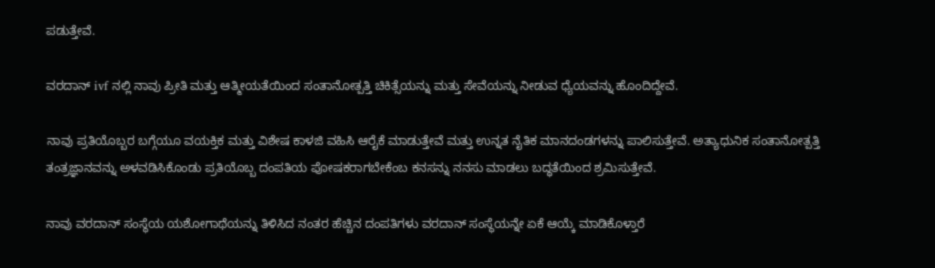ಪಡುತ್ತೇವೆ.

ವರದಾನ್ ivf ನಲ್ಲಿ ನಾವು ಪ್ರೀತಿ ಮತ್ತು ಆತ್ಮೀಯತೆಯಿಂದ ಸಂತಾನೋತ್ಪತ್ತಿ ಚಿಕಿತ್ಸೆಯನ್ನು ಮತ್ತು ಸೇವೆಯನ್ನು ನೀಡುವ ಧ್ಯೆಯವನ್ನು ಹೊಂದಿದ್ದೇವೆ.

ನಾವು ಪ್ರತಿಯೊಬ್ಬರ ಬಗ್ಗೆಯೂ ವಯಕ್ತಿಕ ಮತ್ತು ವಿಶೇಷ ಕಾಳಜಿ ವಹಿಸಿ ಆರೈಕೆ ಮಾಡುತ್ತೇವೆ ಮತ್ತು ಉನ್ನತ ನೈತಿಕ ಮಾನದಂಡಗಳನ್ನು ಪಾಲಿಸುತ್ತೇವೆ. ಅತ್ಯಾಧುನಿಕ ಸಂತಾನೋತ್ಪತ್ತಿ ತಂತ್ರಜ್ಞಾನವನ್ನು ಅಳವಡಿಸಿಕೊಂಡು ಪ್ರತಿಯೊಬ್ಬ ದಂಪತಿಯ ಪೋಷಕರಾಗಬೇಕೆಂಬ ಕನಸನ್ನು ನನಸು ಮಾಡಲು ಬದ್ಧತೆಯಿಂದ ಶ್ರಮಿಸುತ್ತೇವೆ.

ನಾವು ವರದಾನ್ ಸಂಸ್ಥೆಯ ಯಶೋಗಾಥೆಯನ್ನು ತಿಳಿಸಿದ ನಂತರ ಹೆಚ್ಚಿನ ದಂಪತಿಗಳು ವರದಾನ್ ಸಂಸ್ಥೆಯನ್ನೇ ಏಕೆ ಆಯ್ಕೆ ಮಾಡಿಕೊಳ್ತಾರೆ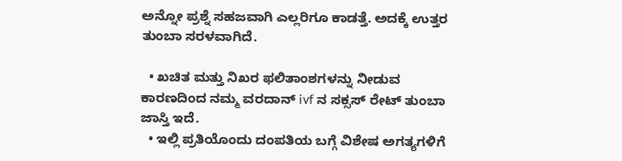ಅನ್ನೋ ಪ್ರಶ್ನೆ ಸಹಜವಾಗಿ ಎಲ್ಲರಿಗೂ ಕಾಡತ್ತೆ. ಅದಕ್ಕೆ ಉತ್ತರ ತುಂಬಾ ಸರಳವಾಗಿದೆ.

  • ಖಚಿತ ಮತ್ತು ನಿಖರ ಫಲಿತಾಂಶಗಳನ್ನು ನೀಡುವ ಕಾರಣದಿಂದ ನಮ್ಮ ವರದಾನ್ ivf ನ ಸಕ್ಸಸ್ ರೇಟ್ ತುಂಬಾ ಜಾಸ್ತಿ ಇದೆ.
  • ಇಲ್ಲಿ ಪ್ರತಿಯೊಂದು ದಂಪತಿಯ ಬಗ್ಗೆ ವಿಶೇಷ ಅಗತ್ಯಗಳಿಗೆ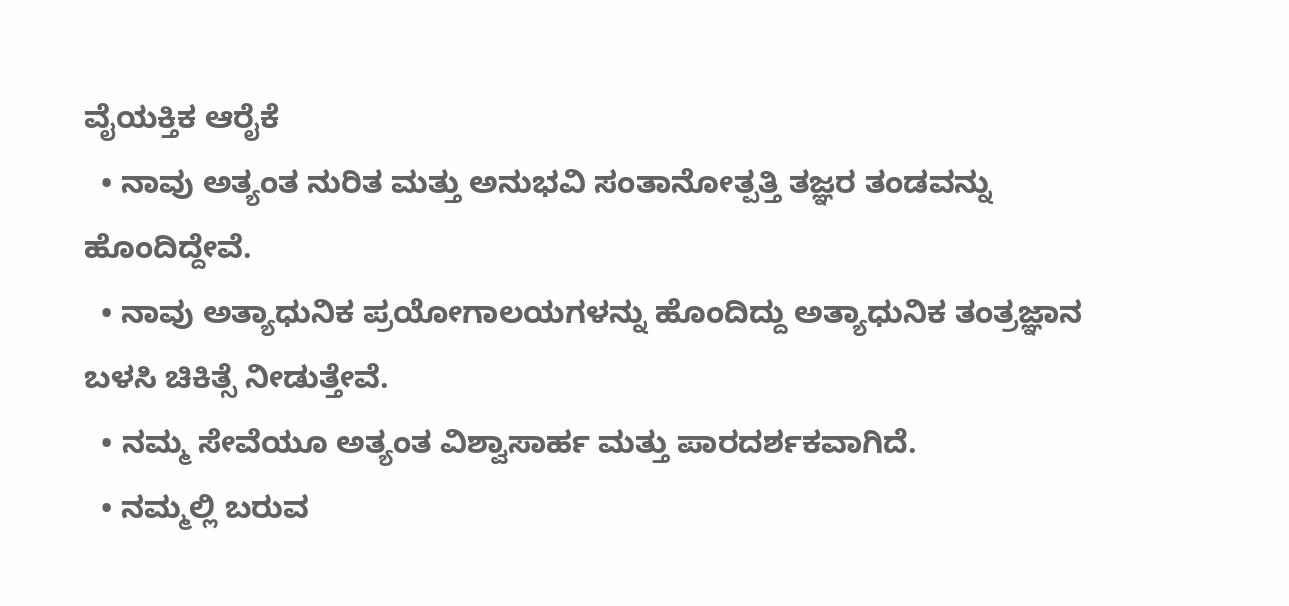ವೈಯಕ್ತಿಕ ಆರೈಕೆ
  • ನಾವು ಅತ್ಯಂತ ನುರಿತ ಮತ್ತು ಅನುಭವಿ ಸಂತಾನೋತ್ಪತ್ತಿ ತಜ್ಞರ ತಂಡವನ್ನು ಹೊಂದಿದ್ದೇವೆ.
  • ನಾವು ಅತ್ಯಾಧುನಿಕ ಪ್ರಯೋಗಾಲಯಗಳನ್ನು ಹೊಂದಿದ್ದು ಅತ್ಯಾಧುನಿಕ ತಂತ್ರಜ್ಞಾನ ಬಳಸಿ ಚಿಕಿತ್ಸೆ ನೀಡುತ್ತೇವೆ.
  • ನಮ್ಮ ಸೇವೆಯೂ ಅತ್ಯಂತ ವಿಶ್ವಾಸಾರ್ಹ ಮತ್ತು ಪಾರದರ್ಶಕವಾಗಿದೆ.
  • ನಮ್ಮಲ್ಲಿ ಬರುವ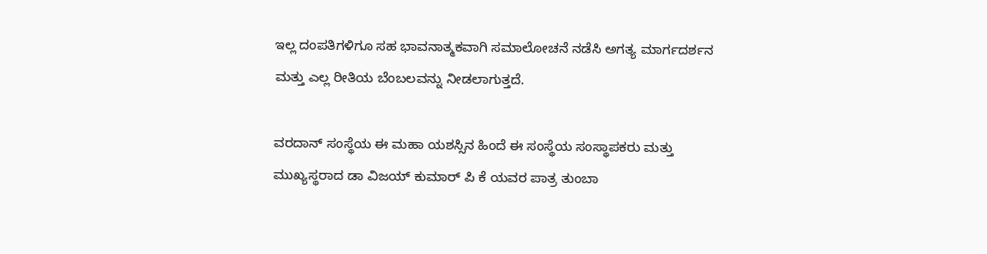ಇಲ್ಲ ದಂಪತಿಗಳಿಗೂ ಸಹ ಭಾವನಾತ್ಮಕವಾಗಿ ಸಮಾಲೋಚನೆ ನಡೆಸಿ ಅಗತ್ಯ ಮಾರ್ಗದರ್ಶನ ಮತ್ತು ಎಲ್ಲ ರೀತಿಯ ಬೆಂಬಲವನ್ನು ನೀಡಲಾಗುತ್ತದೆ.

ವರದಾನ್ ಸಂಸ್ಥೆಯ ಈ ಮಹಾ ಯಶಸ್ಸಿನ ಹಿಂದೆ ಈ ಸಂಸ್ಥೆಯ ಸಂಸ್ಥಾಪಕರು ಮತ್ತು ಮುಖ್ಯಸ್ಥರಾದ ಡಾ ವಿಜಯ್ ಕುಮಾರ್ ಪಿ ಕೆ ಯವರ ಪಾತ್ರ ತುಂಬಾ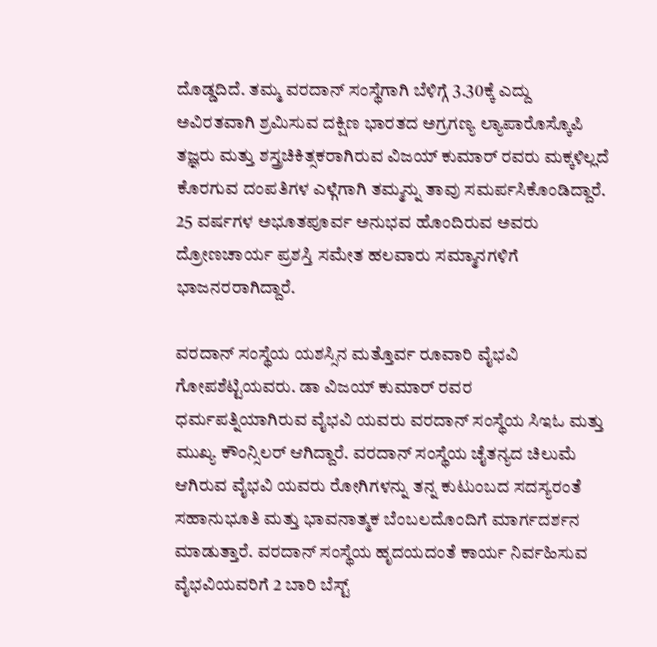ದೊಡ್ಡದಿದೆ. ತಮ್ಮ ವರದಾನ್ ಸಂಸ್ಥೆಗಾಗಿ ಬೆಳಿಗ್ಗೆ 3.30ಕ್ಕೆ ಎದ್ದು ಅವಿರತವಾಗಿ ಶ್ರಮಿಸುವ ದಕ್ಷಿಣ ಭಾರತದ ಅಗ್ರಗಣ್ಯ ಲ್ಯಾಪಾರೊಸ್ಕೊಪಿ ತಜ್ಞರು ಮತ್ತು ಶಸ್ತ್ರಚಿಕಿತ್ಸಕರಾಗಿರುವ ವಿಜಯ್ ಕುಮಾರ್ ರವರು ಮಕ್ಕಳಿಲ್ಲದೆ ಕೊರಗುವ ದಂಪತಿಗಳ ಎಳ್ಗೆಗಾಗಿ ತಮ್ಮನ್ನು ತಾವು ಸಮರ್ಪಸಿಕೊಂಡಿದ್ದಾರೆ. 25 ವರ್ಷಗಳ ಅಭೂತಪೂರ್ವ ಅನುಭವ ಹೊಂದಿರುವ ಅವರು ದ್ರೋಣಚಾರ್ಯ ಪ್ರಶಸ್ತಿ ಸಮೇತ ಹಲವಾರು ಸಮ್ಮಾನಗಳಿಗೆ ಭಾಜನರರಾಗಿದ್ದಾರೆ.

ವರದಾನ್ ಸಂಸ್ಥೆಯ ಯಶಸ್ಸಿನ ಮತ್ತೊರ್ವ ರೂವಾರಿ ವೈಭವಿ ಗೋಪಶೆಟ್ಟಿಯವರು. ಡಾ ವಿಜಯ್ ಕುಮಾರ್ ರವರ ಧರ್ಮಪತ್ನಿಯಾಗಿರುವ ವೈಭವಿ ಯವರು ವರದಾನ್ ಸಂಸ್ಥೆಯ ಸಿಇಓ ಮತ್ತು ಮುಖ್ಯ ಕೌಂನ್ಸಿಲರ್ ಆಗಿದ್ದಾರೆ. ವರದಾನ್ ಸಂಸ್ಥೆಯ ಚೈತನ್ಯದ ಚಿಲುಮೆ ಆಗಿರುವ ವೈಭವಿ ಯವರು ರೋಗಿಗಳನ್ನು ತನ್ನ ಕುಟುಂಬದ ಸದಸ್ಯರಂತೆ ಸಹಾನುಭೂತಿ ಮತ್ತು ಭಾವನಾತ್ಮಕ ಬೆಂಬಲದೊಂದಿಗೆ ಮಾರ್ಗದರ್ಶನ ಮಾಡುತ್ತಾರೆ. ವರದಾನ್ ಸಂಸ್ಥೆಯ ಹೃದಯದಂತೆ ಕಾರ್ಯ ನಿರ್ವಹಿಸುವ ವೈಭವಿಯವರಿಗೆ 2 ಬಾರಿ ಬೆಸ್ಟ್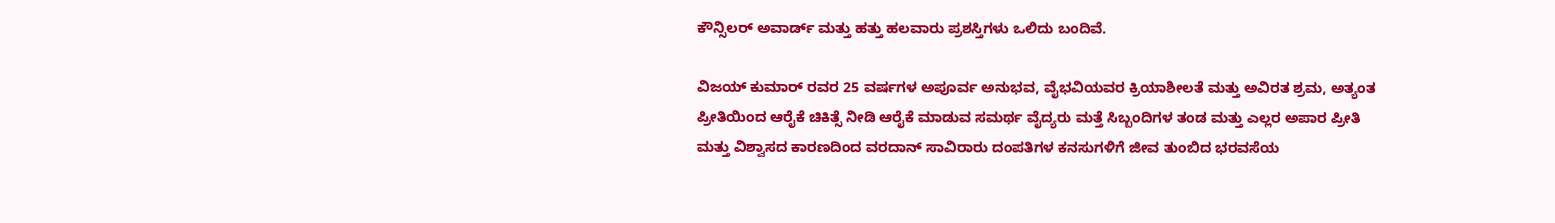ಕೌನ್ಸಿಲರ್ ಅವಾರ್ಡ್ ಮತ್ತು ಹತ್ತು ಹಲವಾರು ಪ್ರಶಸ್ತಿಗಳು ಒಲಿದು ಬಂದಿವೆ.

ವಿಜಯ್ ಕುಮಾರ್ ರವರ 25 ವರ್ಷಗಳ ಅಪೂರ್ವ ಅನುಭವ, ವೈಭವಿಯವರ ಕ್ರಿಯಾಶೀಲತೆ ಮತ್ತು ಅವಿರತ ಶ್ರಮ, ಅತ್ಯಂತ ಪ್ರೀತಿಯಿಂದ ಆರೈಕೆ ಚಿಕಿತ್ಸೆ ನೀಡಿ ಆರೈಕೆ ಮಾಡುವ ಸಮರ್ಥ ವೈದ್ಯರು ಮತ್ತೆ ಸಿಬ್ಬಂದಿಗಳ ತಂಡ ಮತ್ತು ಎಲ್ಲರ ಅಪಾರ ಪ್ರೀತಿ ಮತ್ತು ವಿಶ್ವಾಸದ ಕಾರಣದಿಂದ ವರದಾನ್ ಸಾವಿರಾರು ದಂಪತಿಗಳ ಕನಸುಗಳಿಗೆ ಜೀವ ತುಂಬಿದ ಭರವಸೆಯ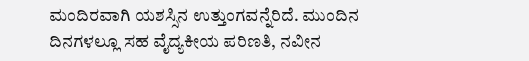ಮಂದಿರವಾಗಿ ಯಶಸ್ಸಿನ ಉತ್ತುಂಗವನ್ನೆರಿದೆ. ಮುಂದಿನ ದಿನಗಳಲ್ಲೂ ಸಹ ವೈದ್ಯಕೀಯ ಪರಿಣತಿ, ನವೀನ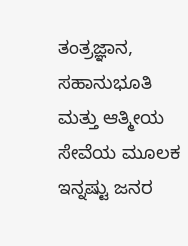ತಂತ್ರಜ್ಞಾನ, ಸಹಾನುಭೂತಿ ಮತ್ತು ಆತ್ಮೀಯ ಸೇವೆಯ ಮೂಲಕ ಇನ್ನಷ್ಟು ಜನರ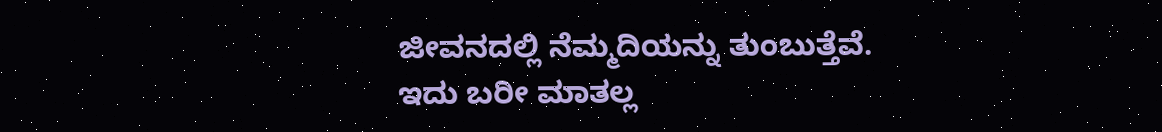ಜೀವನದಲ್ಲಿ ನೆಮ್ಮದಿಯನ್ನು ತುಂಬುತ್ತೆವೆ. ಇದು ಬರೀ ಮಾತಲ್ಲ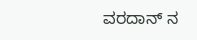ವರದಾನ್ ನ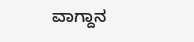ವಾಗ್ದಾನ